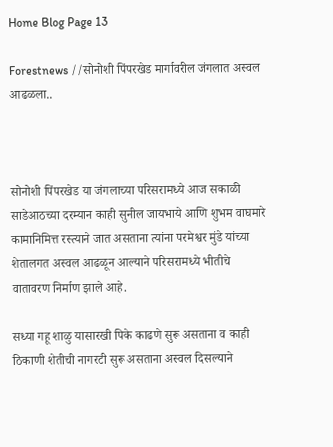Home Blog Page 13

Forestnews //सोनोशी पिंपरखेड मार्गावरील जंगलात अस्वल आढळला..



सोनोशी पिंपरखेड या जंगलाच्या परिसरामध्ये आज सकाळी साडेआठच्या दरम्यान काही सुनील जायभाये आणि शुभम वाघमारे कामानिमित्त रस्त्याने जात असताना त्यांना परमेश्वर मुंडे यांच्या शेतालगत अस्वल आढळून आल्याने परिसरामध्ये भीतीचे वातावरण निर्माण झाले आहे.

सध्या गहू शाळु यासारखी पिके काढणे सुरू असताना व काही ठिकाणी शेतीची नागरटी सुरू असताना अस्वल दिसल्याने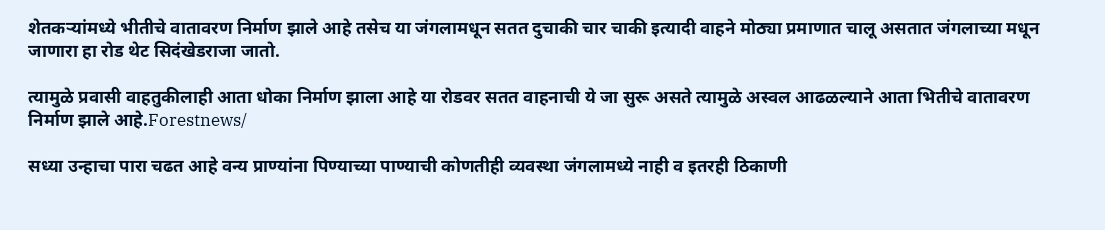शेतकऱ्यांमध्ये भीतीचे वातावरण निर्माण झाले आहे तसेच या जंगलामधून सतत दुचाकी चार चाकी इत्यादी वाहने मोठ्या प्रमाणात चालू असतात जंगलाच्या मधून जाणारा हा रोड थेट सिदंखेडराजा जातो.

त्यामुळे प्रवासी वाहतुकीलाही आता धोका निर्माण झाला आहे या रोडवर सतत वाहनाची ये जा सुरू असते त्यामुळे अस्वल आढळल्याने आता भितीचे वातावरण निर्माण झाले आहे.Forestnews/

सध्या उन्हाचा पारा चढत आहे वन्य प्राण्यांना पिण्याच्या पाण्याची कोणतीही व्यवस्था जंगलामध्ये नाही व इतरही ठिकाणी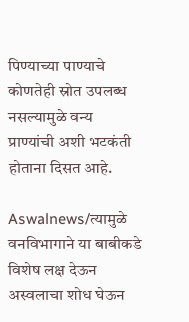पिण्याच्या पाण्याचे कोणतेही स्रोत उपलब्ध नसल्यामुळे वन्य प्राण्यांची अशी भटकंती होताना दिसत आहे.

Aswalnews/त्यामुळे वनविभागाने या बाबीकडे विशेष लक्ष देऊन अस्वलाचा शोध घेऊन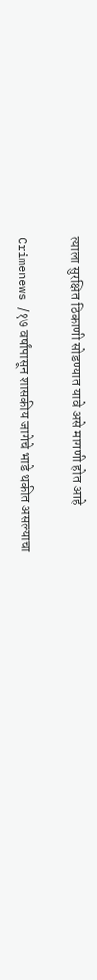त्याला सुरक्षित ठिकाणी सोडण्यात यावे असे मागणी होत आहे

Crimenews /१७ वर्षांपासून शासकीय जागेचे भाडे थकीत असल्याचा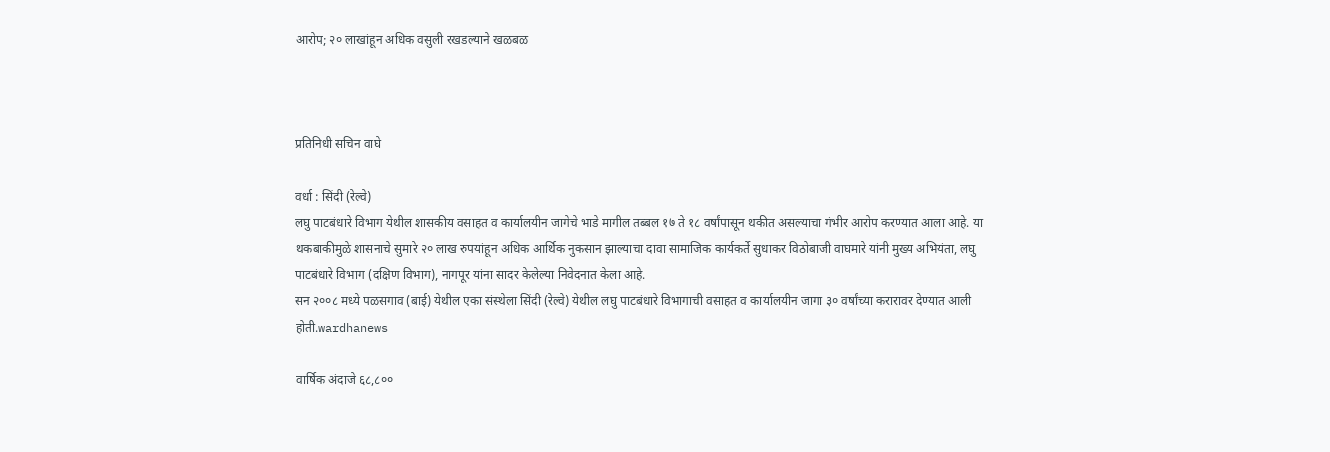आरोप; २० लाखांहून अधिक वसुली रखडल्याने खळबळ



प्रतिनिधी सचिन वाघे

वर्धा : सिंदी (रेल्वे)
लघु पाटबंधारे विभाग येथील शासकीय वसाहत व कार्यालयीन जागेचे भाडे मागील तब्बल १७ ते १८ वर्षांपासून थकीत असल्याचा गंभीर आरोप करण्यात आला आहे. या थकबाकीमुळे शासनाचे सुमारे २० लाख रुपयांहून अधिक आर्थिक नुकसान झाल्याचा दावा सामाजिक कार्यकर्ते सुधाकर विठोबाजी वाघमारे यांनी मुख्य अभियंता, लघु पाटबंधारे विभाग (दक्षिण विभाग), नागपूर यांना सादर केलेल्या निवेदनात केला आहे.
सन २००८ मध्ये पळसगाव (बाई) येथील एका संस्थेला सिंदी (रेल्वे) येथील लघु पाटबंधारे विभागाची वसाहत व कार्यालयीन जागा ३० वर्षांच्या करारावर देण्यात आली होती.wardhanews

वार्षिक अंदाजे ६८,८००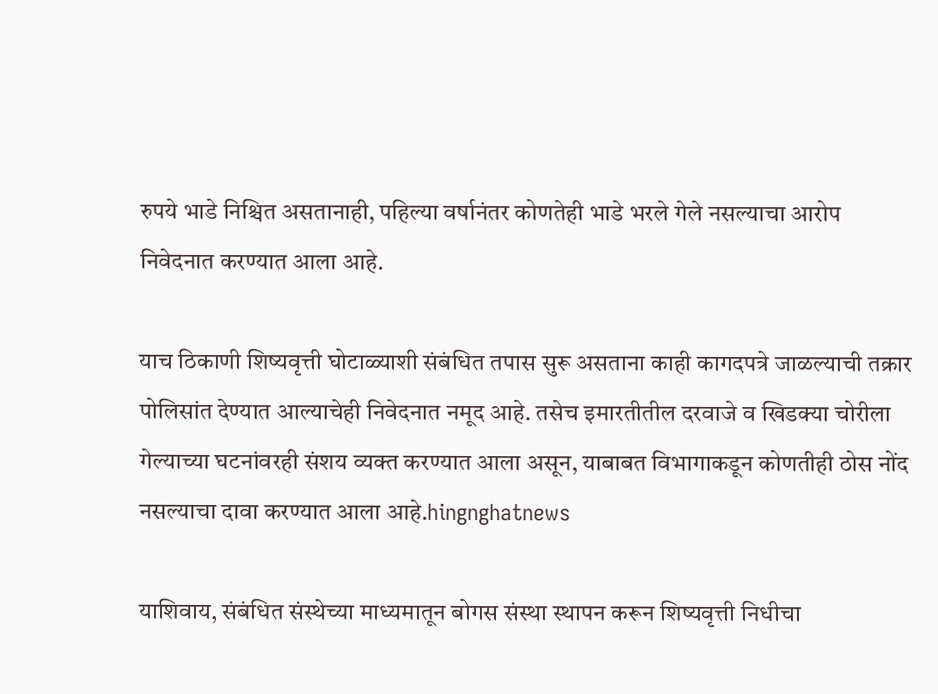रुपये भाडे निश्चित असतानाही, पहिल्या वर्षानंतर कोणतेही भाडे भरले गेले नसल्याचा आरोप निवेदनात करण्यात आला आहे.

याच ठिकाणी शिष्यवृत्ती घोटाळ्याशी संबंधित तपास सुरू असताना काही कागदपत्रे जाळल्याची तक्रार पोलिसांत देण्यात आल्याचेही निवेदनात नमूद आहे. तसेच इमारतीतील दरवाजे व खिडक्या चोरीला गेल्याच्या घटनांवरही संशय व्यक्त करण्यात आला असून, याबाबत विभागाकडून कोणतीही ठोस नोंद नसल्याचा दावा करण्यात आला आहे.hingnghatnews

याशिवाय, संबंधित संस्थेच्या माध्यमातून बोगस संस्था स्थापन करून शिष्यवृत्ती निधीचा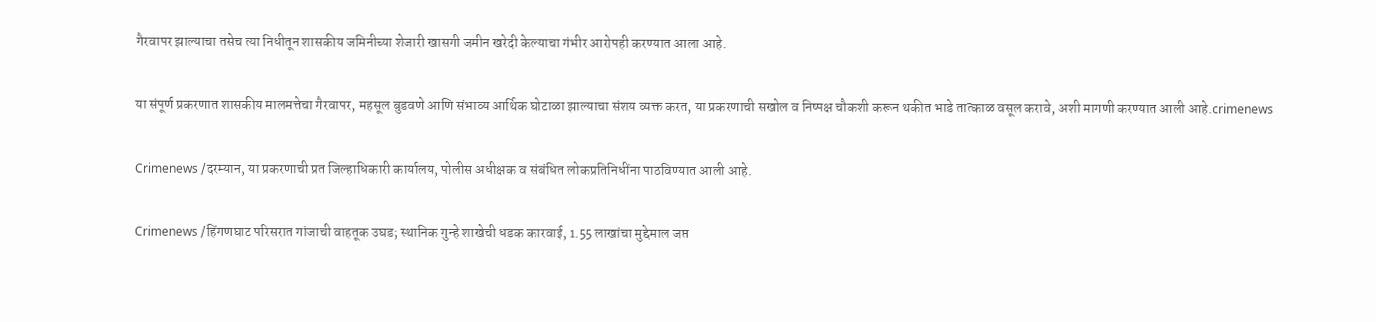गैरवापर झाल्याचा तसेच त्या निधीतून शासकीय जमिनीच्या शेजारी खासगी जमीन खरेदी केल्याचा गंभीर आरोपही करण्यात आला आहे.

या संपूर्ण प्रकरणात शासकीय मालमत्तेचा गैरवापर, महसूल बुडवणे आणि संभाव्य आर्थिक घोटाळा झाल्याचा संशय व्यक्त करत, या प्रकरणाची सखोल व निष्पक्ष चौकशी करून थकीत भाडे तात्काळ वसूल करावे, अशी मागणी करण्यात आली आहे.crimenews

Crimenews /दरम्यान, या प्रकरणाची प्रत जिल्हाधिकारी कार्यालय, पोलीस अधीक्षक व संबंधित लोकप्रतिनिधींना पाठविण्यात आली आहे.

Crimenews /हिंगणघाट परिसरात गांजाची वाहतूक उघड; स्थानिक गुन्हे शाखेची धडक कारवाई, 1.55 लाखांचा मुद्देमाल जप्त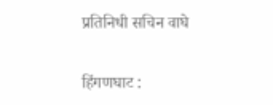प्रतिनिधी सचिन वाघे

हिंगणघाट :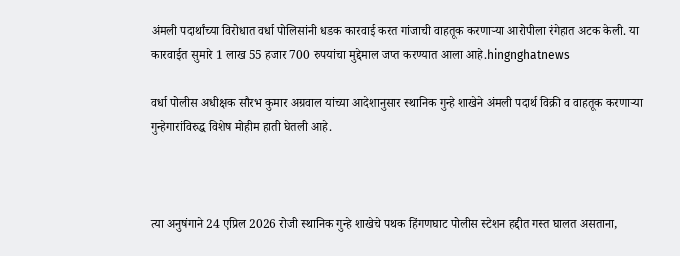अंमली पदार्थांच्या विरोधात वर्धा पोलिसांनी धडक कारवाई करत गांजाची वाहतूक करणाऱ्या आरोपीला रंगेहात अटक केली. या कारवाईत सुमारे 1 लाख 55 हजार 700 रुपयांचा मुद्देमाल जप्त करण्यात आला आहे.hingnghatnews

वर्धा पोलीस अधीक्षक सौरभ कुमार अग्रवाल यांच्या आदेशानुसार स्थानिक गुन्हे शाखेने अंमली पदार्थ विक्री व वाहतूक करणाऱ्या गुन्हेगारांविरुद्ध विशेष मोहीम हाती घेतली आहे.



त्या अनुषंगाने 24 एप्रिल 2026 रोजी स्थानिक गुन्हे शाखेचे पथक हिंगणघाट पोलीस स्टेशन हद्दीत गस्त घालत असताना,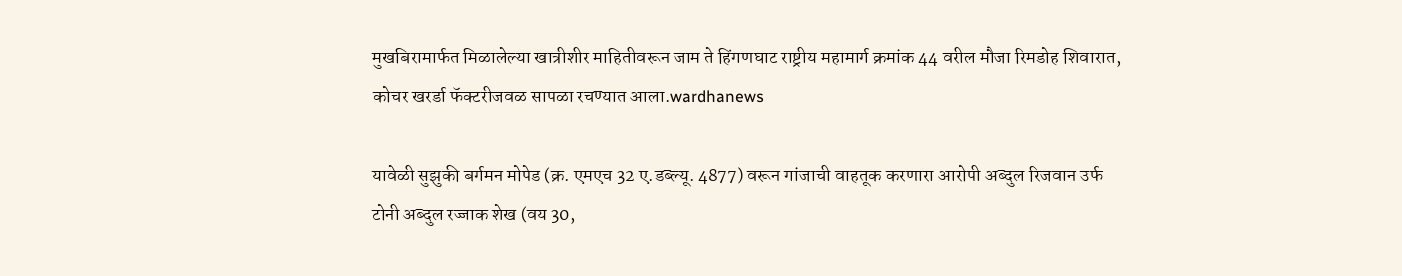मुखबिरामार्फत मिळालेल्या खात्रीशीर माहितीवरून जाम ते हिंगणघाट राष्ट्रीय महामार्ग क्रमांक 44 वरील मौजा रिमडोह शिवारात, कोचर खरर्डा फॅक्टरीजवळ सापळा रचण्यात आला.wardhanews

यावेळी सुझुकी बर्गमन मोपेड (क्र. एमएच 32 ए.डब्ल्यू. 4877) वरून गांजाची वाहतूक करणारा आरोपी अब्दुल रिजवान उर्फ टोनी अब्दुल रज्जाक शेख (वय 30,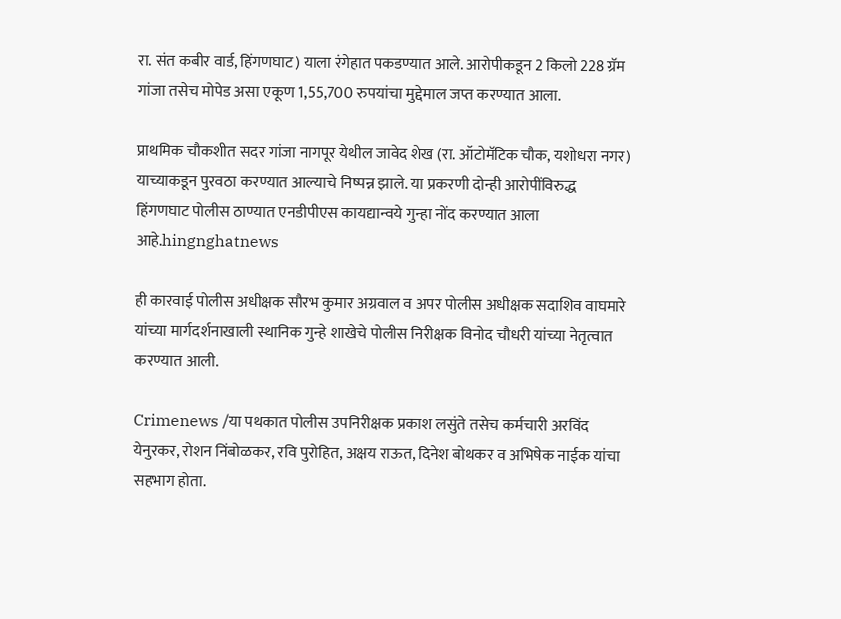रा. संत कबीर वार्ड, हिंगणघाट) याला रंगेहात पकडण्यात आले. आरोपीकडून 2 किलो 228 ग्रॅम गांजा तसेच मोपेड असा एकूण 1,55,700 रुपयांचा मुद्देमाल जप्त करण्यात आला.

प्राथमिक चौकशीत सदर गांजा नागपूर येथील जावेद शेख (रा. ऑटोमॅटिक चौक, यशोधरा नगर) याच्याकडून पुरवठा करण्यात आल्याचे निष्पन्न झाले. या प्रकरणी दोन्ही आरोपींविरुद्ध हिंगणघाट पोलीस ठाण्यात एनडीपीएस कायद्यान्वये गुन्हा नोंद करण्यात आला आहे.hingnghatnews

ही कारवाई पोलीस अधीक्षक सौरभ कुमार अग्रवाल व अपर पोलीस अधीक्षक सदाशिव वाघमारे यांच्या मार्गदर्शनाखाली स्थानिक गुन्हे शाखेचे पोलीस निरीक्षक विनोद चौधरी यांच्या नेतृत्वात करण्यात आली.

Crimenews /या पथकात पोलीस उपनिरीक्षक प्रकाश लसुंते तसेच कर्मचारी अरविंद येनुरकर, रोशन निंबोळकर, रवि पुरोहित, अक्षय राऊत, दिनेश बोथकर व अभिषेक नाईक यांचा सहभाग होता.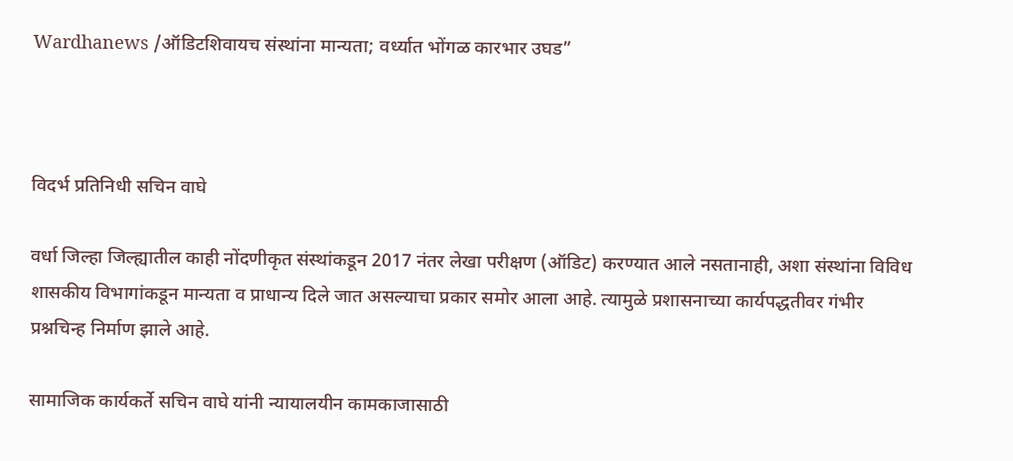Wardhanews /ऑडिटशिवायच संस्थांना मान्यता; वर्ध्यात भोंगळ कारभार उघड”



विदर्भ प्रतिनिधी सचिन वाघे

वर्धा जिल्हा जिल्ह्यातील काही नोंदणीकृत संस्थांकडून 2017 नंतर लेखा परीक्षण (ऑडिट) करण्यात आले नसतानाही, अशा संस्थांना विविध शासकीय विभागांकडून मान्यता व प्राधान्य दिले जात असल्याचा प्रकार समोर आला आहे. त्यामुळे प्रशासनाच्या कार्यपद्धतीवर गंभीर प्रश्नचिन्ह निर्माण झाले आहे.

सामाजिक कार्यकर्ते सचिन वाघे यांनी न्यायालयीन कामकाजासाठी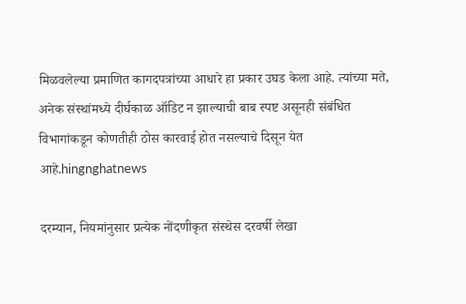मिळवलेल्या प्रमाणित कागदपत्रांच्या आधारे हा प्रकार उघड केला आहे. त्यांच्या मते, अनेक संस्थांमध्ये दीर्घकाळ ऑडिट न झाल्याची बाब स्पष्ट असूनही संबंधित विभागांकडून कोणतीही ठोस कारवाई होत नसल्याचे दिसून येत आहे.hingnghatnews

दरम्यान, नियमांनुसार प्रत्येक नोंदणीकृत संस्थेस दरवर्षी लेखा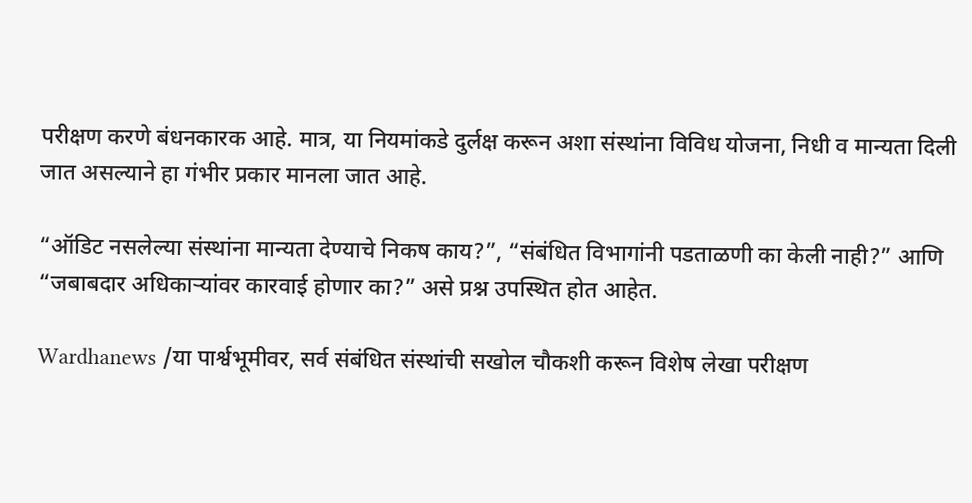परीक्षण करणे बंधनकारक आहे. मात्र, या नियमांकडे दुर्लक्ष करून अशा संस्थांना विविध योजना, निधी व मान्यता दिली जात असल्याने हा गंभीर प्रकार मानला जात आहे.

“ऑडिट नसलेल्या संस्थांना मान्यता देण्याचे निकष काय?”, “संबंधित विभागांनी पडताळणी का केली नाही?” आणि “जबाबदार अधिकाऱ्यांवर कारवाई होणार का?” असे प्रश्न उपस्थित होत आहेत.

Wardhanews /या पार्श्वभूमीवर, सर्व संबंधित संस्थांची सखोल चौकशी करून विशेष लेखा परीक्षण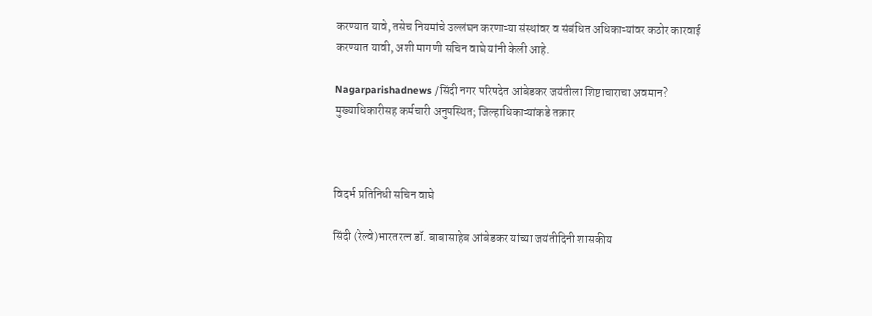करण्यात यावे, तसेच नियमांचे उल्लंघन करणाऱ्या संस्थांवर व संबंधित अधिकाऱ्यांवर कठोर कारवाई करण्यात यावी, अशी मागणी सचिन वाघे यांनी केली आहे.

Nagarparishadnews /सिंदी नगर परिषदेत आंबेडकर जयंतीला शिष्टाचाराचा अवमान? मुख्याधिकारीसह कर्मचारी अनुपस्थित; जिल्हाधिकाऱ्यांकडे तक्रार



विदर्भ प्रतिनिधी सचिन वाघे

सिंदी (रेल्वे)भारतरत्न डॉ. बाबासाहेब आंबेडकर यांच्या जयंतीदिनी शासकीय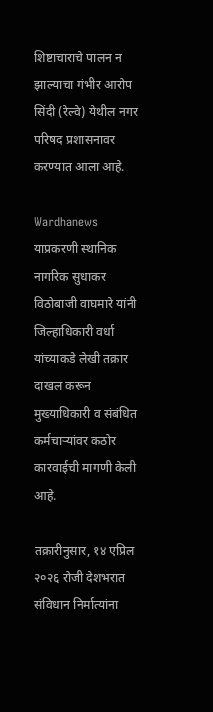शिष्टाचाराचे पालन न झाल्याचा गंभीर आरोप सिंदी (रेल्वे) येथील नगर परिषद प्रशासनावर करण्यात आला आहे.

Wardhanews याप्रकरणी स्थानिक नागरिक सुधाकर विठोबाजी वाघमारे यांनी जिल्हाधिकारी वर्धा यांच्याकडे लेखी तक्रार दाखल करून मुख्याधिकारी व संबंधित कर्मचाऱ्यांवर कठोर कारवाईची मागणी केली आहे.

तक्रारीनुसार, १४ एप्रिल २०२६ रोजी देशभरात संविधान निर्मात्यांना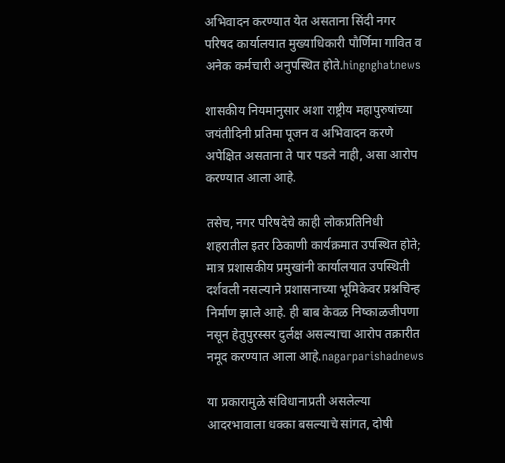अभिवादन करण्यात येत असताना सिंदी नगर परिषद कार्यालयात मुख्याधिकारी पौर्णिमा गावित व अनेक कर्मचारी अनुपस्थित होते.hingnghatnews

शासकीय नियमानुसार अशा राष्ट्रीय महापुरुषांच्या जयंतीदिनी प्रतिमा पूजन व अभिवादन करणे अपेक्षित असताना ते पार पडले नाही, असा आरोप करण्यात आला आहे.

तसेच, नगर परिषदेचे काही लोकप्रतिनिधी शहरातील इतर ठिकाणी कार्यक्रमात उपस्थित होते; मात्र प्रशासकीय प्रमुखांनी कार्यालयात उपस्थिती दर्शवली नसल्याने प्रशासनाच्या भूमिकेवर प्रश्नचिन्ह निर्माण झाले आहे. ही बाब केवळ निष्काळजीपणा नसून हेतुपुरस्सर दुर्लक्ष असल्याचा आरोप तक्रारीत नमूद करण्यात आला आहे.nagarparishadnews

या प्रकारामुळे संविधानाप्रती असलेल्या आदरभावाला धक्का बसल्याचे सांगत, दोषी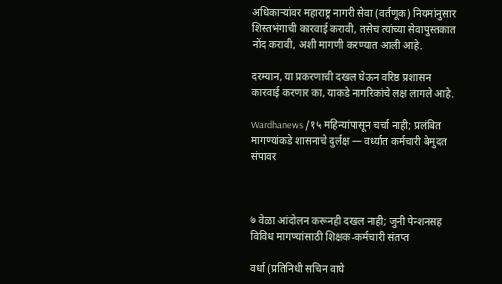अधिकाऱ्यांवर महाराष्ट्र नागरी सेवा (वर्तणूक) नियमांनुसार शिस्तभंगाची कारवाई करावी, तसेच त्यांच्या सेवापुस्तकात नोंद करावी, अशी मागणी करण्यात आली आहे.

दरम्यान, या प्रकरणाची दखल घेऊन वरिष्ठ प्रशासन कारवाई करणार का, याकडे नागरिकांचे लक्ष लागले आहे.

Wardhanews /१५ महिन्यांपासून चर्चा नाही; प्रलंबित मागण्यांकडे शासनाचे दुर्लक्ष — वर्ध्यात कर्मचारी बेमुदत संपावर



७ वेळा आंदोलन करूनही दखल नाही; जुनी पेन्शनसह विविध मागण्यांसाठी शिक्षक-कर्मचारी संतप्त

वर्धा (प्रतिनिधी सचिन वाघे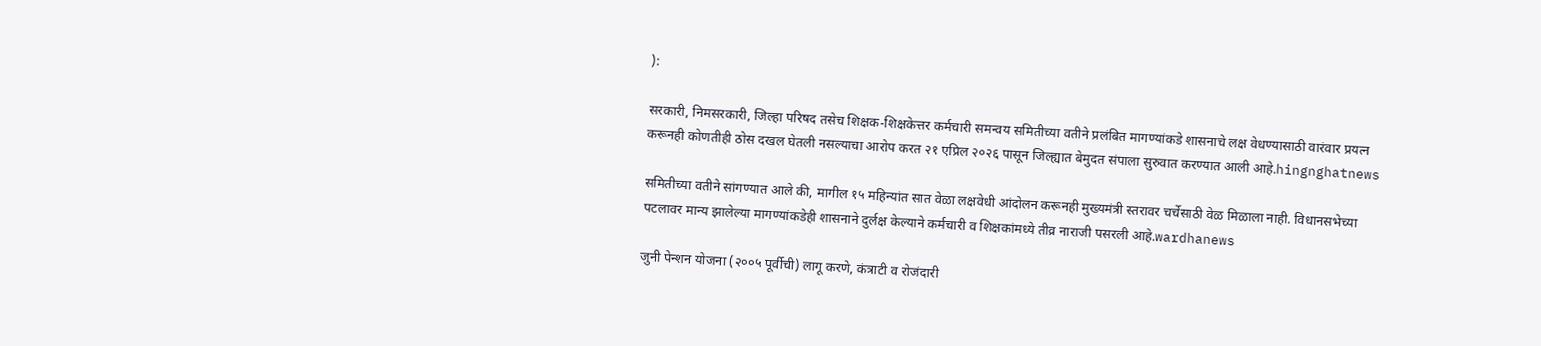):

सरकारी, निमसरकारी, जिल्हा परिषद तसेच शिक्षक-शिक्षकेत्तर कर्मचारी समन्वय समितीच्या वतीने प्रलंबित मागण्यांकडे शासनाचे लक्ष वेधण्यासाठी वारंवार प्रयत्न करूनही कोणतीही ठोस दखल घेतली नसल्याचा आरोप करत २१ एप्रिल २०२६ पासून जिल्ह्यात बेमुदत संपाला सुरुवात करण्यात आली आहे.hingnghatnews

समितीच्या वतीने सांगण्यात आले की, मागील १५ महिन्यांत सात वेळा लक्षवेधी आंदोलन करूनही मुख्यमंत्री स्तरावर चर्चेसाठी वेळ मिळाला नाही. विधानसभेच्या पटलावर मान्य झालेल्या मागण्यांकडेही शासनाने दुर्लक्ष केल्याने कर्मचारी व शिक्षकांमध्ये तीव्र नाराजी पसरली आहे.wardhanews

जुनी पेन्शन योजना (२००५ पूर्वीची) लागू करणे, कंत्राटी व रोजंदारी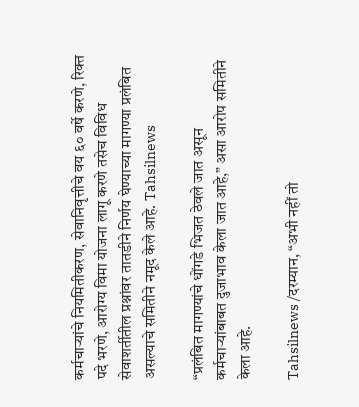कर्मचाऱ्यांचे नियमितीकरण, सेवानिवृत्तीचे वय ६० वर्षे करणे, रिक्त पदे भरणे, आरोग्य विमा योजना लागू करणे तसेच विविध सेवाशर्तीतील प्रश्नांवर तातडीने निर्णय घेण्याच्या मागण्या प्रलंबित असल्याचे समितीने नमूद केले आहे. Tahsilnews

“प्रलंबित मागण्यांचे धोंगडे भिजत ठेवले जात असून कर्मचाऱ्यांबाबत दुजाभाव केला जात आहे,” असा आरोप समितीने केला आहे.

Tahsilnews /दरम्यान, “अभी नहीं तो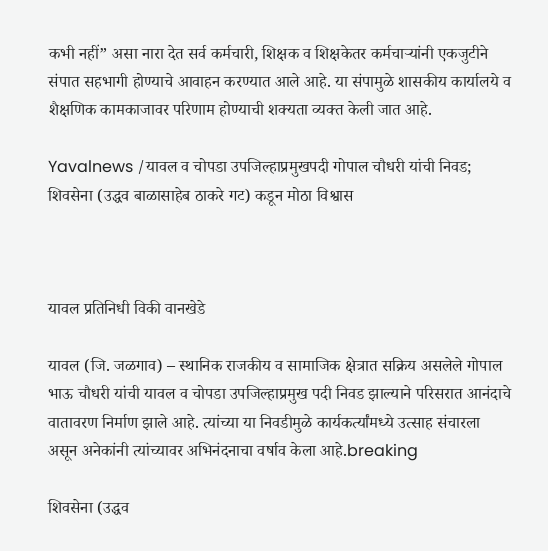कभी नहीं” असा नारा देत सर्व कर्मचारी, शिक्षक व शिक्षकेतर कर्मचाऱ्यांनी एकजुटीने संपात सहभागी होण्याचे आवाहन करण्यात आले आहे. या संपामुळे शासकीय कार्यालये व शैक्षणिक कामकाजावर परिणाम होण्याची शक्यता व्यक्त केली जात आहे.

Yavalnews /यावल व चोपडा उपजिल्हाप्रमुखपदी गोपाल चौधरी यांची निवड; शिवसेना (उद्धव बाळासाहेब ठाकरे गट) कडून मोठा विश्वास



यावल प्रतिनिधी विकी वानखेडे

यावल (जि. जळगाव) – स्थानिक राजकीय व सामाजिक क्षेत्रात सक्रिय असलेले गोपाल भाऊ चौधरी यांची यावल व चोपडा उपजिल्हाप्रमुख पदी निवड झाल्याने परिसरात आनंदाचे वातावरण निर्माण झाले आहे. त्यांच्या या निवडीमुळे कार्यकर्त्यांमध्ये उत्साह संचारला असून अनेकांनी त्यांच्यावर अभिनंदनाचा वर्षाव केला आहे.breaking

शिवसेना (उद्धव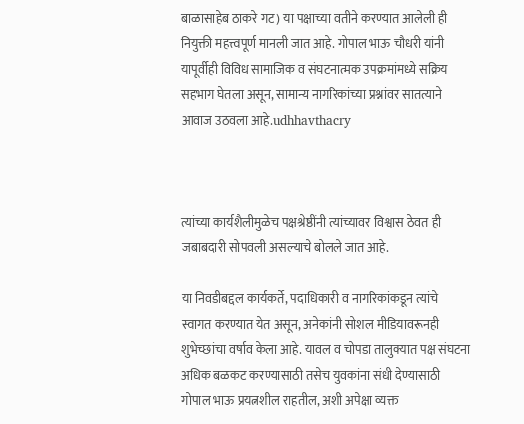बाळासाहेब ठाकरे गट) या पक्षाच्या वतीने करण्यात आलेली ही नियुक्ती महत्त्वपूर्ण मानली जात आहे. गोपाल भाऊ चौधरी यांनी यापूर्वीही विविध सामाजिक व संघटनात्मक उपक्रमांमध्ये सक्रिय सहभाग घेतला असून, सामान्य नागरिकांच्या प्रश्नांवर सातत्याने आवाज उठवला आहे.udhhavthacry



त्यांच्या कार्यशैलीमुळेच पक्षश्रेष्ठींनी त्यांच्यावर विश्वास ठेवत ही जबाबदारी सोपवली असल्याचे बोलले जात आहे.

या निवडीबद्दल कार्यकर्ते, पदाधिकारी व नागरिकांकडून त्यांचे स्वागत करण्यात येत असून, अनेकांनी सोशल मीडियावरूनही शुभेच्छांचा वर्षाव केला आहे. यावल व चोपडा तालुक्यात पक्ष संघटना अधिक बळकट करण्यासाठी तसेच युवकांना संधी देण्यासाठी गोपाल भाऊ प्रयत्नशील राहतील, अशी अपेक्षा व्यक्त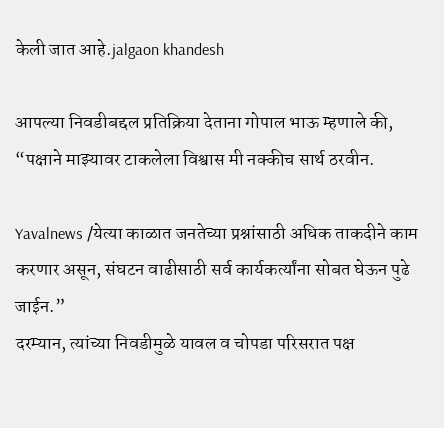केली जात आहे.jalgaon khandesh

आपल्या निवडीबद्दल प्रतिक्रिया देताना गोपाल भाऊ म्हणाले की, “पक्षाने माझ्यावर टाकलेला विश्वास मी नक्कीच सार्थ ठरवीन.

Yavalnews /येत्या काळात जनतेच्या प्रश्नांसाठी अधिक ताकदीने काम करणार असून, संघटन वाढीसाठी सर्व कार्यकर्त्यांना सोबत घेऊन पुढे जाईन.”
दरम्यान, त्यांच्या निवडीमुळे यावल व चोपडा परिसरात पक्ष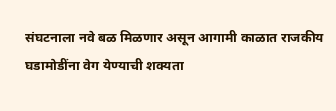संघटनाला नवे बळ मिळणार असून आगामी काळात राजकीय घडामोडींना वेग येण्याची शक्यता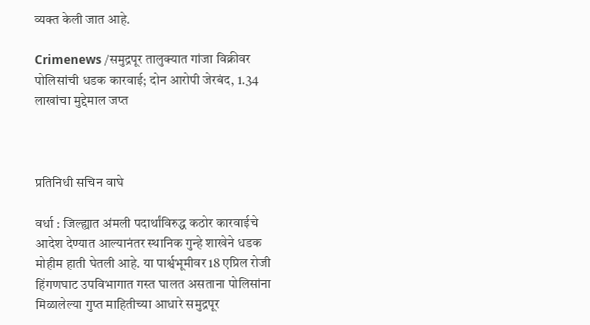व्यक्त केली जात आहे.

Crimenews /समुद्रपूर तालुक्यात गांजा विक्रीवर पोलिसांची धडक कारवाई; दोन आरोपी जेरबंद, 1.34 लाखांचा मुद्देमाल जप्त



प्रतिनिधी सचिन वाघे

वर्धा : जिल्ह्यात अंमली पदार्थांविरुद्ध कठोर कारवाईचे आदेश देण्यात आल्यानंतर स्थानिक गुन्हे शाखेने धडक मोहीम हाती घेतली आहे. या पार्श्वभूमीवर 18 एप्रिल रोजी हिंगणघाट उपविभागात गस्त घालत असताना पोलिसांना मिळालेल्या गुप्त माहितीच्या आधारे समुद्रपूर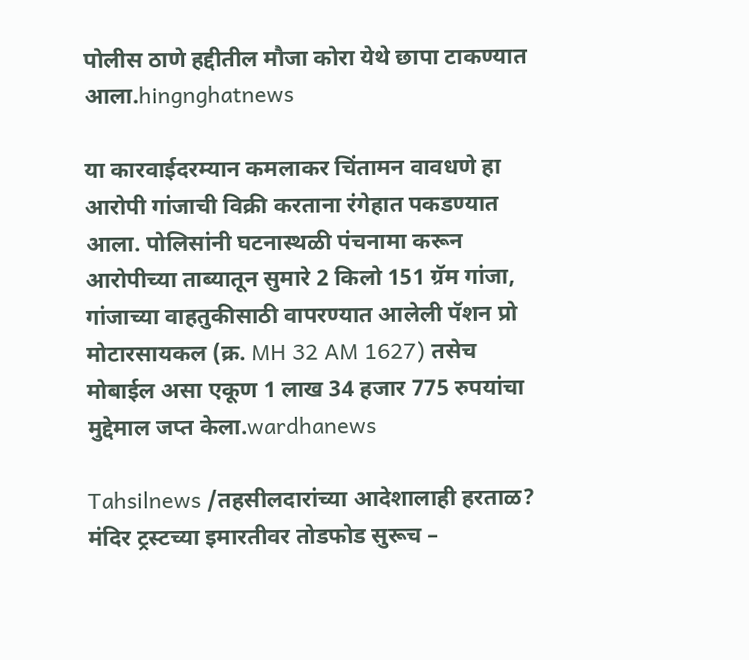पोलीस ठाणे हद्दीतील मौजा कोरा येथे छापा टाकण्यात आला.hingnghatnews

या कारवाईदरम्यान कमलाकर चिंतामन वावधणे हा आरोपी गांजाची विक्री करताना रंगेहात पकडण्यात आला. पोलिसांनी घटनास्थळी पंचनामा करून आरोपीच्या ताब्यातून सुमारे 2 किलो 151 ग्रॅम गांजा, गांजाच्या वाहतुकीसाठी वापरण्यात आलेली पॅशन प्रो मोटारसायकल (क्र. MH 32 AM 1627) तसेच मोबाईल असा एकूण 1 लाख 34 हजार 775 रुपयांचा मुद्देमाल जप्त केला.wardhanews

Tahsilnews /तहसीलदारांच्या आदेशालाही हरताळ? मंदिर ट्रस्टच्या इमारतीवर तोडफोड सुरूच –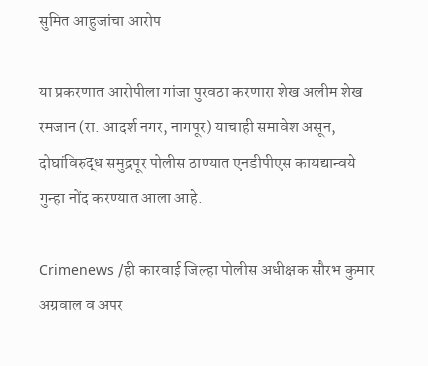सुमित आहुजांचा आरोप

या प्रकरणात आरोपीला गांजा पुरवठा करणारा शेख अलीम शेख रमजान (रा. आदर्श नगर, नागपूर) याचाही समावेश असून, दोघांविरुद्ध समुद्रपूर पोलीस ठाण्यात एनडीपीएस कायद्यान्वये गुन्हा नोंद करण्यात आला आहे.

Crimenews /ही कारवाई जिल्हा पोलीस अधीक्षक सौरभ कुमार अग्रवाल व अपर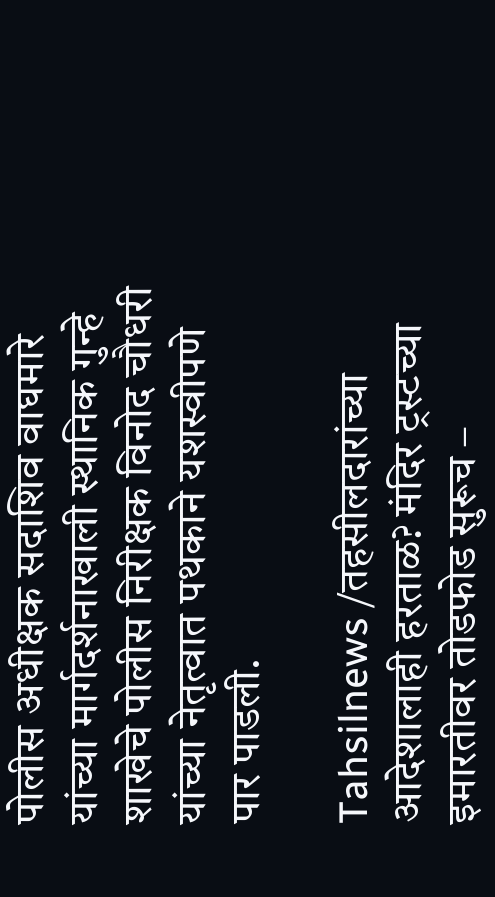पोलीस अधीक्षक सदाशिव वाघमारे यांच्या मार्गदर्शनाखाली स्थानिक गुन्हे शाखेचे पोलीस निरीक्षक विनोद चौधरी यांच्या नेतृत्वात पथकाने यशस्वीपणे पार पाडली.

Tahsilnews /तहसीलदारांच्या आदेशालाही हरताळ? मंदिर ट्रस्टच्या इमारतीवर तोडफोड सुरूच –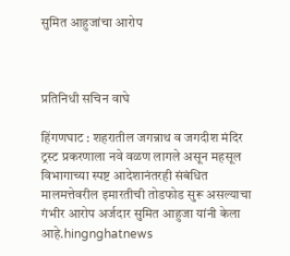सुमित आहुजांचा आरोप



प्रतिनिधी सचिन वाघे

हिंगणघाट : शहरातील जगन्नाथ व जगदीश मंदिर ट्रस्ट प्रकरणाला नवे वळण लागले असून महसूल विभागाच्या स्पष्ट आदेशानंतरही संबंधित मालमत्तेवरील इमारतीची तोडफोड सुरू असल्याचा गंभीर आरोप अर्जदार सुमित आहुजा यांनी केला आहे.hingnghatnews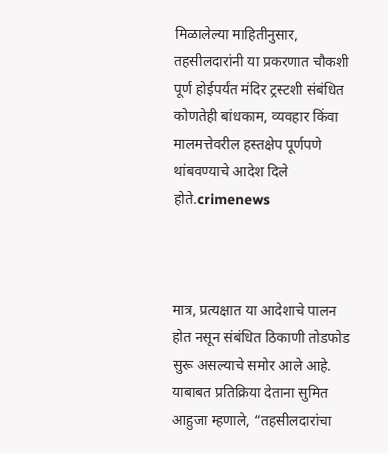मिळालेल्या माहितीनुसार, तहसीलदारांनी या प्रकरणात चौकशी पूर्ण होईपर्यंत मंदिर ट्रस्टशी संबंधित कोणतेही बांधकाम, व्यवहार किंवा मालमत्तेवरील हस्तक्षेप पूर्णपणे थांबवण्याचे आदेश दिले होते.crimenews



मात्र, प्रत्यक्षात या आदेशाचे पालन होत नसून संबंधित ठिकाणी तोडफोड सुरू असल्याचे समोर आले आहे.
याबाबत प्रतिक्रिया देताना सुमित आहुजा म्हणाले, “तहसीलदारांचा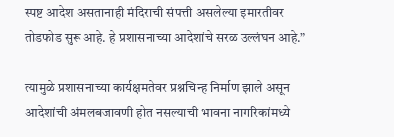स्पष्ट आदेश असतानाही मंदिराची संपत्ती असलेल्या इमारतीवर तोडफोड सुरू आहे. हे प्रशासनाच्या आदेशांचे सरळ उल्लंघन आहे.”

त्यामुळे प्रशासनाच्या कार्यक्षमतेवर प्रश्नचिन्ह निर्माण झाले असून आदेशांची अंमलबजावणी होत नसल्याची भावना नागरिकांमध्ये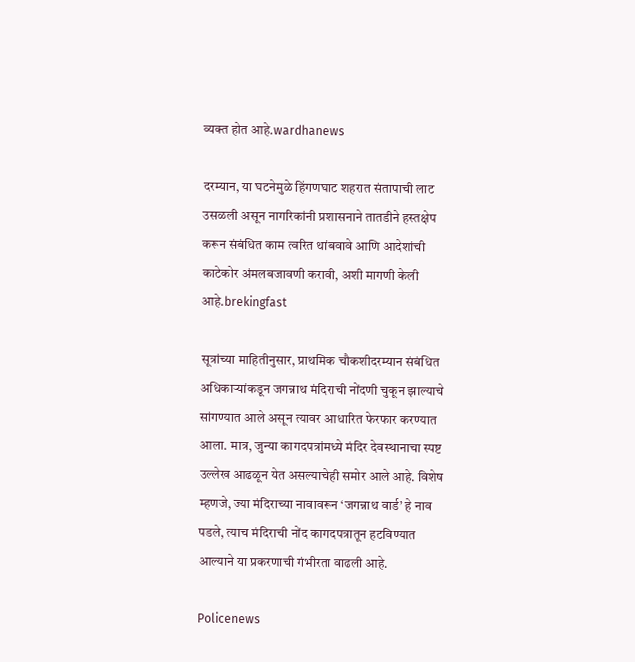व्यक्त होत आहे.wardhanews

दरम्यान, या घटनेमुळे हिंगणघाट शहरात संतापाची लाट उसळली असून नागरिकांनी प्रशासनाने तातडीने हस्तक्षेप करून संबंधित काम त्वरित थांबवावे आणि आदेशांची काटेकोर अंमलबजावणी करावी, अशी मागणी केली आहे.brekingfast

सूत्रांच्या माहितीनुसार, प्राथमिक चौकशीदरम्यान संबंधित अधिकाऱ्यांकडून जगन्नाथ मंदिराची नोंदणी चुकून झाल्याचे सांगण्यात आले असून त्यावर आधारित फेरफार करण्यात आला. मात्र, जुन्या कागदपत्रांमध्ये मंदिर देवस्थानाचा स्पष्ट उल्लेख आढळून येत असल्याचेही समोर आले आहे. विशेष म्हणजे, ज्या मंदिराच्या नावावरून ‘जगन्नाथ वार्ड’ हे नाव पडले, त्याच मंदिराची नोंद कागदपत्रातून हटविण्यात आल्याने या प्रकरणाची गंभीरता वाढली आहे.

Policenews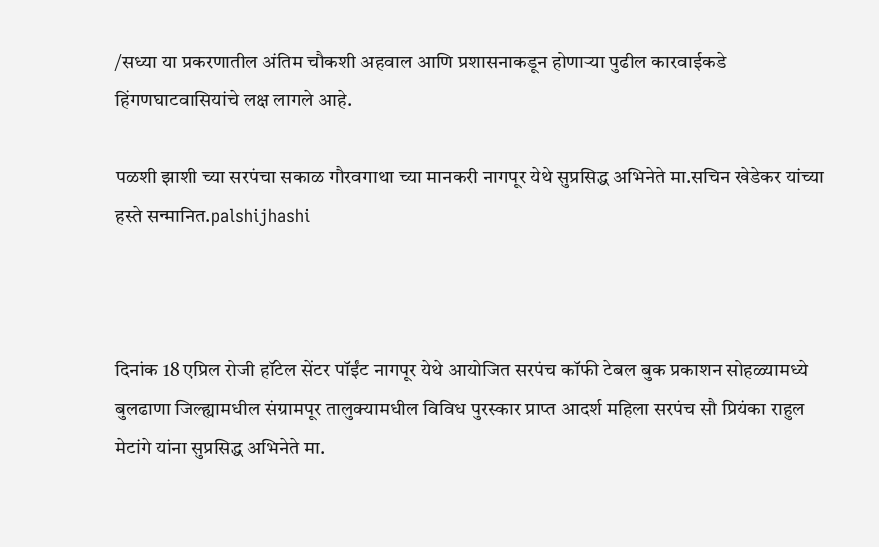/सध्या या प्रकरणातील अंतिम चौकशी अहवाल आणि प्रशासनाकडून होणाऱ्या पुढील कारवाईकडे हिंगणघाटवासियांचे लक्ष लागले आहे.

पळशी झाशी च्या सरपंचा सकाळ गौरवगाथा च्या मानकरी नागपूर येथे सुप्रसिद्ध अभिनेते मा.सचिन खेडेकर यांच्या हस्ते सन्मानित.palshijhashi



दिनांक 18 एप्रिल रोजी हॉटेल सेंटर पॉईंट नागपूर येथे आयोजित सरपंच कॉफी टेबल बुक प्रकाशन सोहळ्यामध्ये बुलढाणा जिल्ह्यामधील संग्रामपूर तालुक्यामधील विविध पुरस्कार प्राप्त आदर्श महिला सरपंच सौ प्रियंका राहुल मेटांगे यांना सुप्रसिद्ध अभिनेते मा.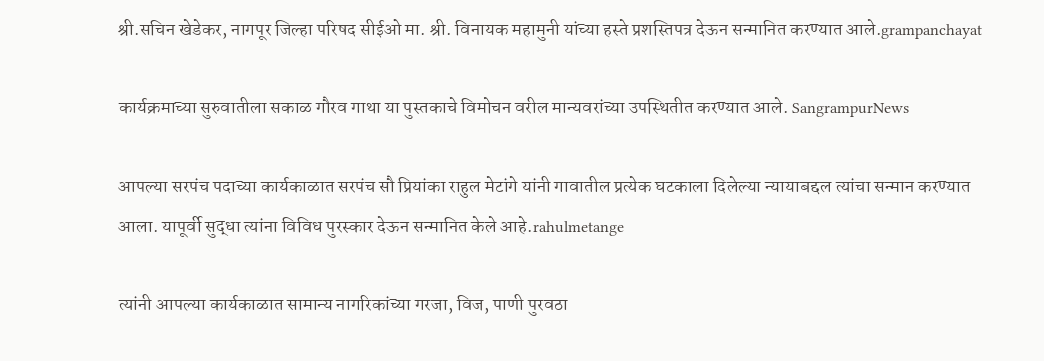श्री.सचिन खेडेकर, नागपूर जिल्हा परिषद सीईओ मा. श्री. विनायक महामुनी यांच्या हस्ते प्रशस्तिपत्र देऊन सन्मानित करण्यात आले.grampanchayat

कार्यक्रमाच्या सुरुवातीला सकाळ गौरव गाथा या पुस्तकाचे विमोचन वरील मान्यवरांच्या उपस्थितीत करण्यात आले. SangrampurNews

आपल्या सरपंच पदाच्या कार्यकाळात सरपंच सौ प्रियांका राहुल मेटांगे यांनी गावातील प्रत्येक घटकाला दिलेल्या न्यायाबद्दल त्यांचा सन्मान करण्यात आला. यापूर्वी सुद्धा त्यांना विविध पुरस्कार देऊन सन्मानित केले आहे.rahulmetange

त्यांनी आपल्या कार्यकाळात सामान्य नागरिकांच्या गरजा, विज, पाणी पुरवठा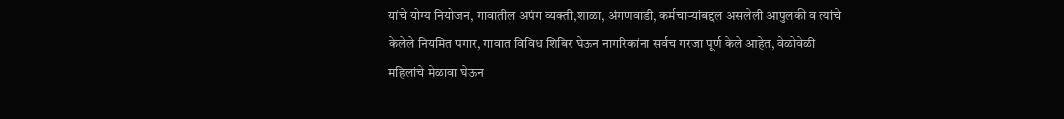यांचे योग्य नियोजन, गावातील अपंग व्यक्ती,शाळा, अंगणवाडी, कर्मचाऱ्यांबद्दल असलेली आपुलकी व त्यांचे केलेले नियमित पगार, गावात विविध शिबिर घेऊन नागरिकांना सर्वच गरजा पूर्ण केले आहेत, वेळोवेळी महिलांचे मेळावा घेऊन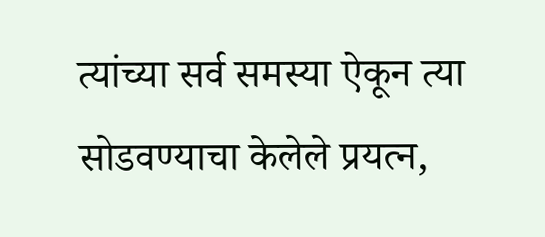त्यांच्या सर्व समस्या ऐकून त्या सोडवण्याचा केलेले प्रयत्न,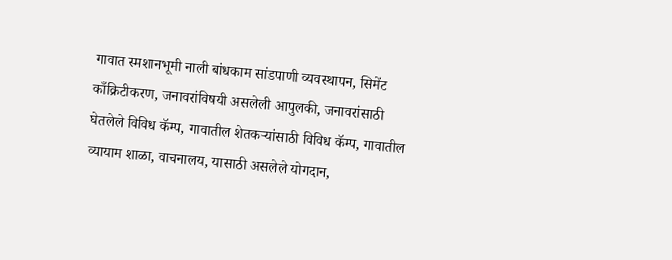गावात स्मशानभूमी नाली बांधकाम सांडपाणी व्यवस्थापन, सिमेंट काँक्रिटीकरण, जनावरांविषयी असलेली आपुलकी, जनावरांसाठी घेतलेले विविध कॅम्प, गावातील शेतकऱ्यांसाठी विविध कॅम्प, गावातील व्यायाम शाळा, वाचनालय, यासाठी असलेले योगदान,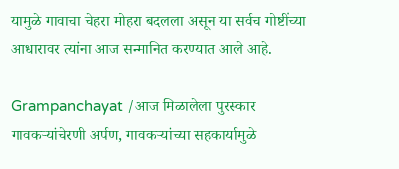यामुळे गावाचा चेहरा मोहरा बदलला असून या सर्वच गोष्टींच्या आधारावर त्यांना आज सन्मानित करण्यात आले आहे.

Grampanchayat /आज मिळालेला पुरस्कार गावकऱ्यांचेरणी अर्पण, गावकऱ्यांच्या सहकार्यामुळे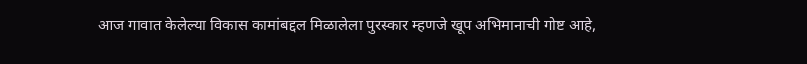आज गावात केलेल्या विकास कामांबद्दल मिळालेला पुरस्कार म्हणजे खूप अभिमानाची गोष्ट आहे,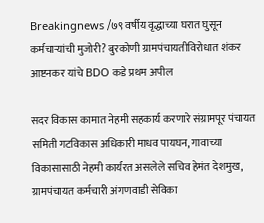Breakingnews /७९ वर्षीय वृद्धाच्या घरात घुसून कर्मचाऱ्यांची मुजोरी? बुरकोणी ग्रामपंचायतीविरोधात शंकर आष्टनकर यांचे BDO कडे प्रथम अपील

सदर विकास कामात नेहमी सहकार्य करणारे संग्रामपूर पंचायत समिती गटविकास अधिकारी माधव पायघन, गावाच्या विकासासाठी नेहमी कार्यरत असलेले सचिव हेमंत देशमुख, ग्रामपंचायत कर्मचारी अंगणवाडी सेविका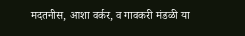मदतनीस, आशा वर्कर, व गावकरी मंडळी या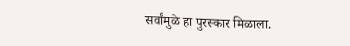सर्वांमुळे हा पुरस्कार मिळाला.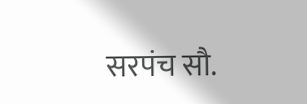सरपंच सौ.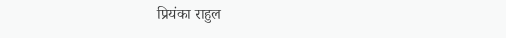प्रियंका राहुल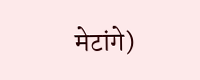मेटांगे)